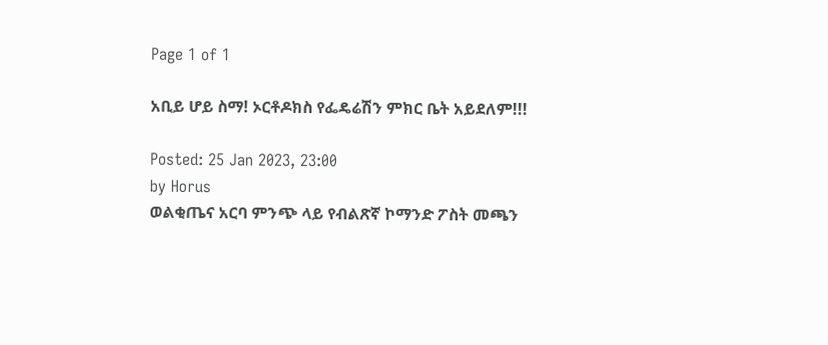Page 1 of 1

አቢይ ሆይ ስማ! ኦርቶዶክስ የፌዴሬሽን ምክር ቤት አይደለም!!!

Posted: 25 Jan 2023, 23:00
by Horus
ወልቂጤና አርባ ምንጭ ላይ የብልጽኛ ኮማንድ ፖስት መጫን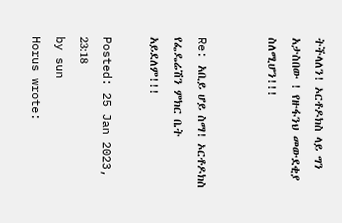ትችላለን! ኦርቶዶክስ ላይ ግን አታስበው ! የዙፋንህ መውደቂያ ስለሚሆን!!!


Re: አቢይ ሆይ ስማ! ኦርቶዶክስ የፌዴሬሽን ምክር ቤት አይደለም!!!

Posted: 25 Jan 2023, 23:18
by sun
Horus wrote: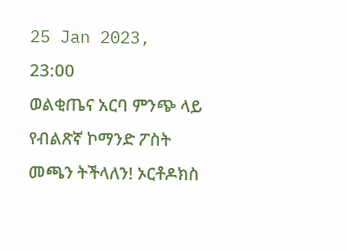25 Jan 2023, 23:00
ወልቂጤና አርባ ምንጭ ላይ የብልጽኛ ኮማንድ ፖስት መጫን ትችላለን! ኦርቶዶክስ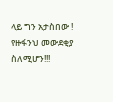ላይ ግን አታስበው ! የዙፋንህ መውደቂያ ስለሚሆን!!!